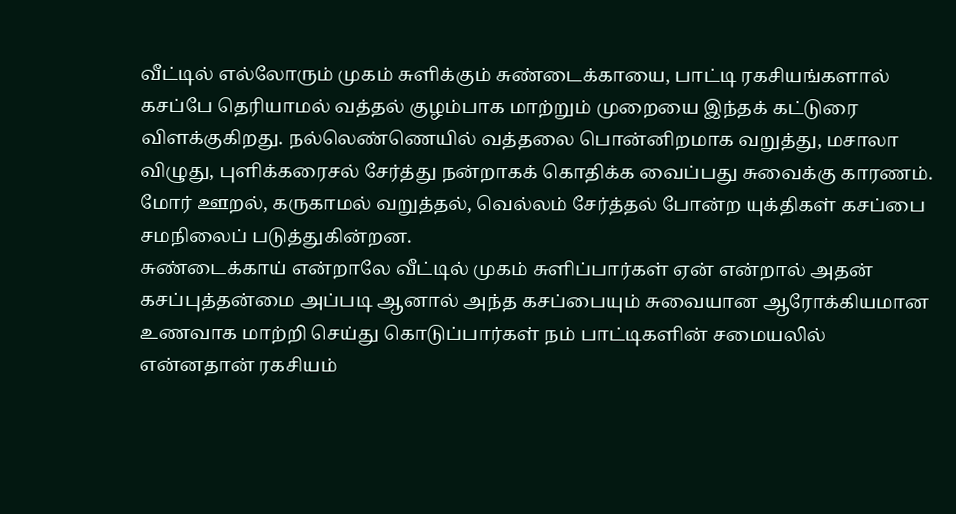வீட்டில் எல்லோரும் முகம் சுளிக்கும் சுண்டைக்காயை, பாட்டி ரகசியங்களால் கசப்பே தெரியாமல் வத்தல் குழம்பாக மாற்றும் முறையை இந்தக் கட்டுரை விளக்குகிறது. நல்லெண்ணெயில் வத்தலை பொன்னிறமாக வறுத்து, மசாலா விழுது, புளிக்கரைசல் சேர்த்து நன்றாகக் கொதிக்க வைப்பது சுவைக்கு காரணம். மோர் ஊறல், கருகாமல் வறுத்தல், வெல்லம் சேர்த்தல் போன்ற யுக்திகள் கசப்பை சமநிலைப் படுத்துகின்றன.
சுண்டைக்காய் என்றாலே வீட்டில் முகம் சுளிப்பார்கள் ஏன் என்றால் அதன் கசப்புத்தன்மை அப்படி ஆனால் அந்த கசப்பையும் சுவையான ஆரோக்கியமான உணவாக மாற்றி செய்து கொடுப்பார்கள் நம் பாட்டிகளின் சமையலில் என்னதான் ரகசியம்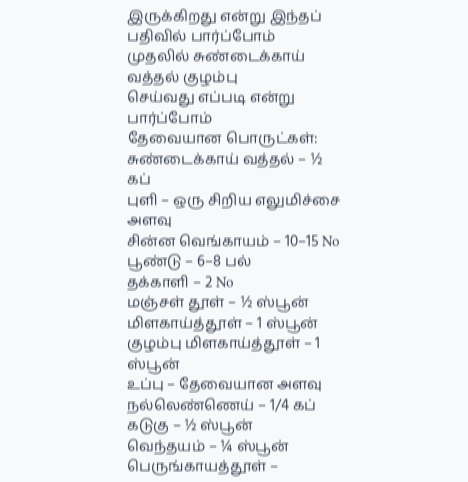இருக்கிறது என்று இந்தப் பதிவில் பார்ப்போம்
முதலில் சுண்டைக்காய் வத்தல் குழம்பு
செய்வது எப்படி என்று பார்ப்போம்
தேவையான பொருட்கள்:
சுண்டைக்காய் வத்தல் – ½ கப்
புளி – ஒரு சிறிய எலுமிச்சை அளவு
சின்ன வெங்காயம் – 10–15 No
பூண்டு – 6–8 பல்
தக்காளி – 2 No
மஞ்சள் தூள் – ½ ஸ்பூன்
மிளகாய்த்தூள் – 1 ஸ்பூன்
குழம்பு மிளகாய்த்தூள் – 1 ஸ்பூன்
உப்பு – தேவையான அளவு
நல்லெண்ணெய் – 1/4 கப்
கடுகு – ½ ஸ்பூன்
வெந்தயம் – ¼ ஸ்பூன்
பெருங்காயத்தூள் –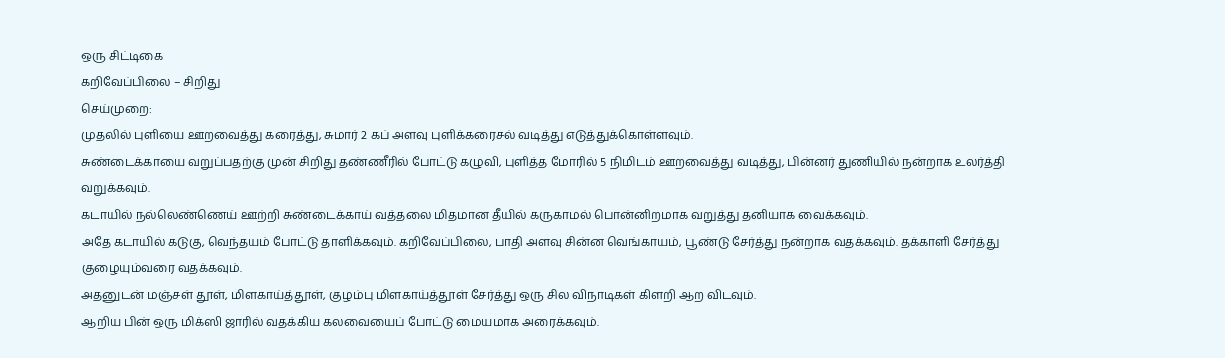ஒரு சிட்டிகை
கறிவேப்பிலை – சிறிது
செய்முறை:
முதலில் புளியை ஊறவைத்து கரைத்து, சுமார் 2 கப் அளவு புளிக்கரைசல் வடித்து எடுத்துக்கொள்ளவும்.
சுண்டைக்காயை வறுப்பதற்கு முன் சிறிது தண்ணீரில் போட்டு கழுவி, புளித்த மோரில் 5 நிமிடம் ஊறவைத்து வடித்து, பின்னர் துணியில் நன்றாக உலர்த்தி வறுக்கவும்.
கடாயில் நல்லெண்ணெய் ஊற்றி சுண்டைக்காய் வத்தலை மிதமான தீயில் கருகாமல் பொன்னிறமாக வறுத்து தனியாக வைக்கவும்.
அதே கடாயில் கடுகு, வெந்தயம் போட்டு தாளிக்கவும். கறிவேப்பிலை, பாதி அளவு சின்ன வெங்காயம், பூண்டு சேர்த்து நன்றாக வதக்கவும். தக்காளி சேர்த்து குழையும்வரை வதக்கவும்.
அதனுடன் மஞ்சள் தூள், மிளகாய்த்தூள், குழம்பு மிளகாய்த்தூள் சேர்த்து ஒரு சில விநாடிகள் கிளறி ஆற விடவும்.
ஆறிய பின் ஒரு மிக்ஸி ஜாரில் வதக்கிய கலவையைப் போட்டு மையமாக அரைக்கவும்.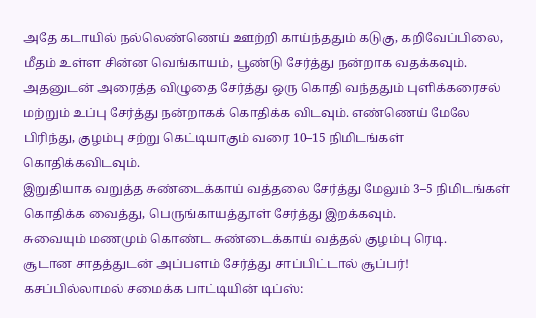அதே கடாயில் நல்லெண்ணெய் ஊற்றி காய்ந்ததும் கடுகு, கறிவேப்பிலை, மீதம் உள்ள சின்ன வெங்காயம், பூண்டு சேர்த்து நன்றாக வதக்கவும்.
அதனுடன் அரைத்த விழுதை சேர்த்து ஒரு கொதி வந்ததும் புளிக்கரைசல் மற்றும் உப்பு சேர்த்து நன்றாகக் கொதிக்க விடவும். எண்ணெய் மேலே பிரிந்து, குழம்பு சற்று கெட்டியாகும் வரை 10–15 நிமிடங்கள் கொதிக்கவிடவும்.
இறுதியாக வறுத்த சுண்டைக்காய் வத்தலை சேர்த்து மேலும் 3–5 நிமிடங்கள் கொதிக்க வைத்து, பெருங்காயத்தூள் சேர்த்து இறக்கவும்.
சுவையும் மணமும் கொண்ட சுண்டைக்காய் வத்தல் குழம்பு ரெடி.
சூடான சாதத்துடன் அப்பளம் சேர்த்து சாப்பிட்டால் சூப்பர்!
கசப்பில்லாமல் சமைக்க பாட்டியின் டிப்ஸ்: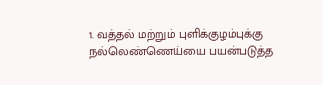1. வத்தல் மற்றும் புளிக்குழம்புக்கு நல்லெண்ணெய்யை பயன்படுத்த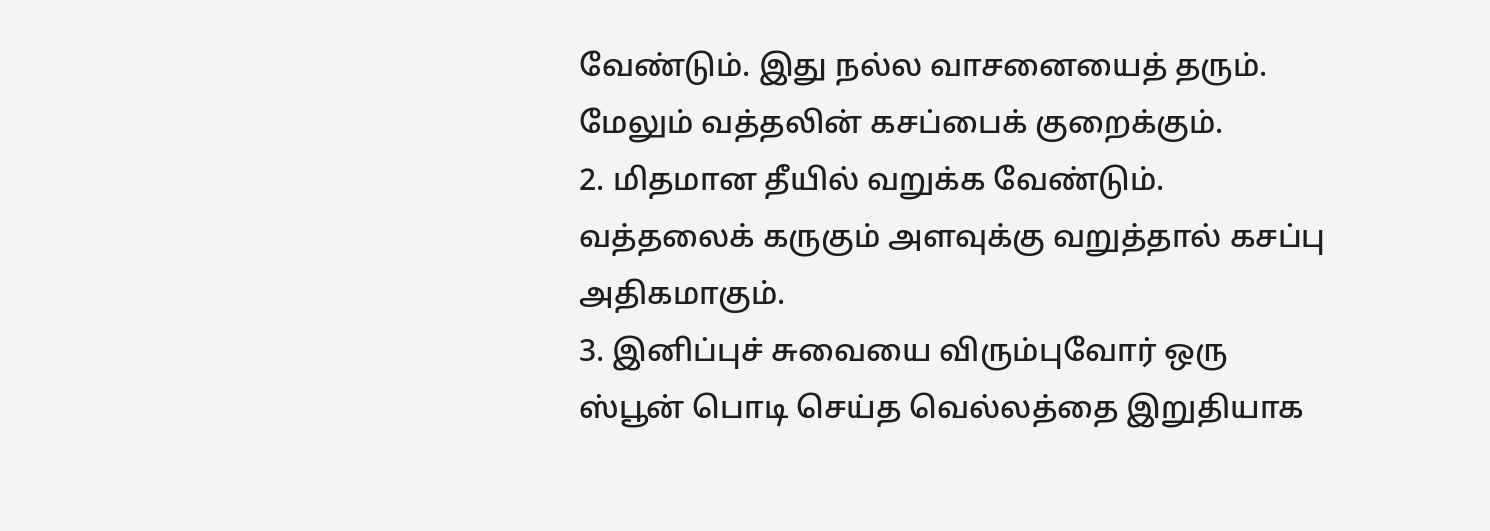வேண்டும். இது நல்ல வாசனையைத் தரும். மேலும் வத்தலின் கசப்பைக் குறைக்கும்.
2. மிதமான தீயில் வறுக்க வேண்டும். வத்தலைக் கருகும் அளவுக்கு வறுத்தால் கசப்பு அதிகமாகும்.
3. இனிப்புச் சுவையை விரும்புவோர் ஒரு ஸ்பூன் பொடி செய்த வெல்லத்தை இறுதியாக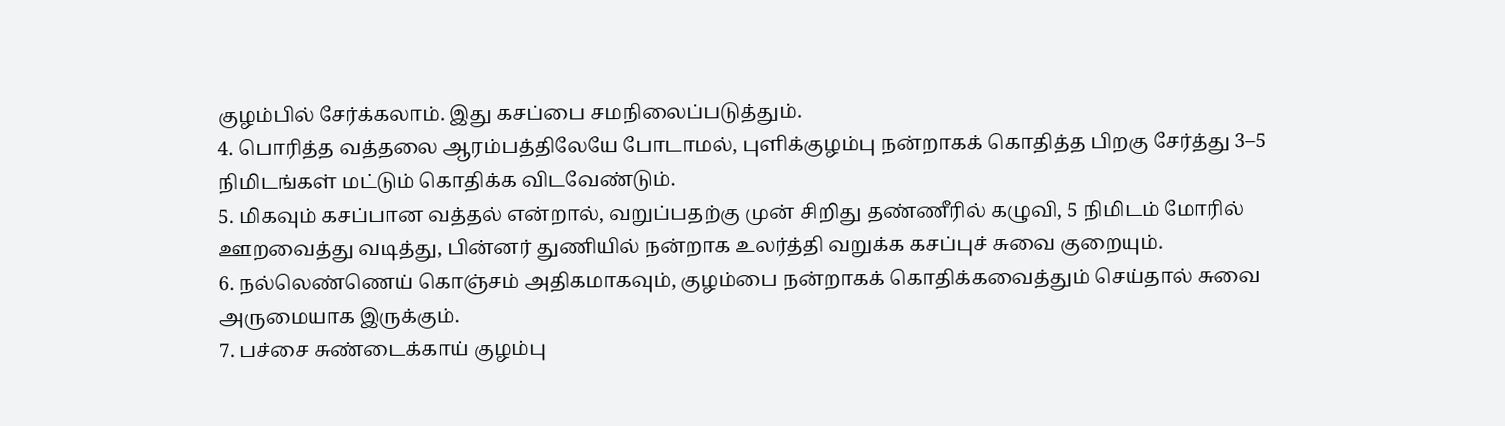குழம்பில் சேர்க்கலாம். இது கசப்பை சமநிலைப்படுத்தும்.
4. பொரித்த வத்தலை ஆரம்பத்திலேயே போடாமல், புளிக்குழம்பு நன்றாகக் கொதித்த பிறகு சேர்த்து 3–5 நிமிடங்கள் மட்டும் கொதிக்க விடவேண்டும்.
5. மிகவும் கசப்பான வத்தல் என்றால், வறுப்பதற்கு முன் சிறிது தண்ணீரில் கழுவி, 5 நிமிடம் மோரில் ஊறவைத்து வடித்து, பின்னர் துணியில் நன்றாக உலர்த்தி வறுக்க கசப்புச் சுவை குறையும்.
6. நல்லெண்ணெய் கொஞ்சம் அதிகமாகவும், குழம்பை நன்றாகக் கொதிக்கவைத்தும் செய்தால் சுவை அருமையாக இருக்கும்.
7. பச்சை சுண்டைக்காய் குழம்பு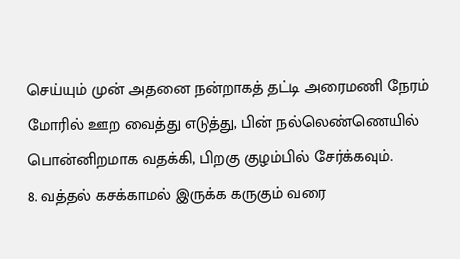செய்யும் முன் அதனை நன்றாகத் தட்டி அரைமணி நேரம் மோரில் ஊற வைத்து எடுத்து, பின் நல்லெண்ணெயில் பொன்னிறமாக வதக்கி, பிறகு குழம்பில் சேர்க்கவும்.
8. வத்தல் கசக்காமல் இருக்க கருகும் வரை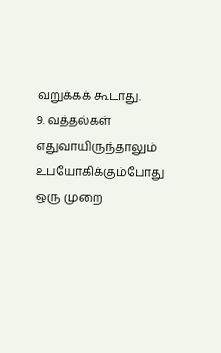வறுக்கக் கூடாது.
9. வத்தல்கள் எதுவாயிருந்தாலும் உபயோகிக்கும்போது ஒரு முறை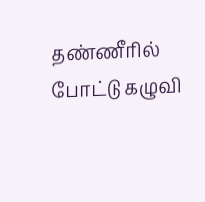தண்ணீரில் போட்டு கழுவி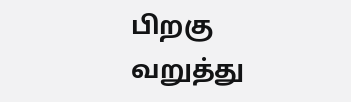பிறகு வறுத்து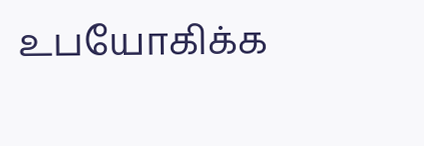உபயோகிக்க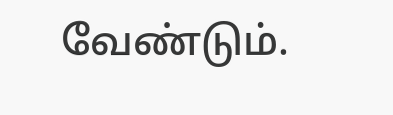வேண்டும்.